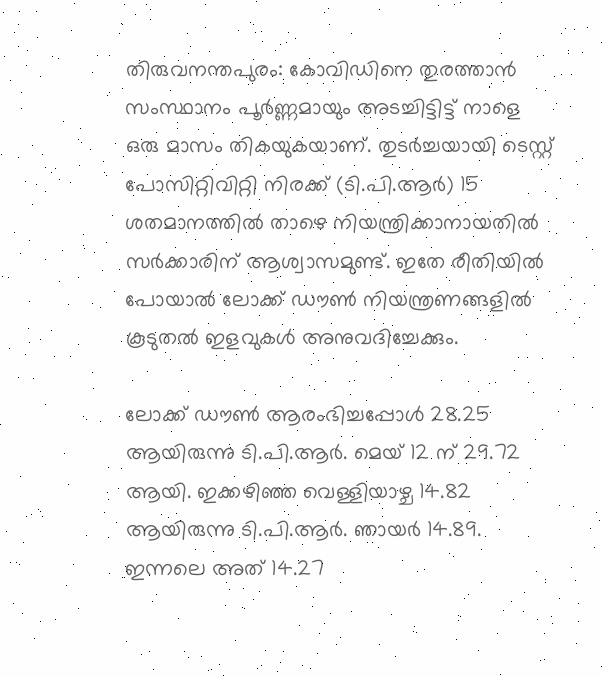തിരുവനന്തപുരം: കോവിഡിനെ തുരത്താന്‍ സംസ്ഥാനം പൂര്‍ണ്ണമായും അടച്ചിട്ടിട്ട് നാളെ ഒരു മാസം തികയുകയാണ്. തുടര്‍ച്ചയായി ടെസ്റ്റ് പോസിറ്റിവിറ്റി നിരക്ക് (ടി.പി.ആര്‍) 15 ശതമാനത്തില്‍ താഴെ നിയന്ത്രിക്കാനായതില്‍ സര്‍ക്കാരിന് ആശ്വാസമുണ്ട്. ഇതേ രീതിയില്‍ പോയാല്‍ ലോക്ക് ഡൗണ്‍ നിയന്ത്രണങ്ങളില്‍ കൂടുതല്‍ ഇളവുകള്‍ അനുവദിച്ചേക്കും.

ലോക്ക് ഡൗണ്‍ ആരംഭിച്ചപ്പോള്‍ 28.25 ആയിരുന്നു ടി.പി.ആര്‍. മെയ് 12 ന് 29.72 ആയി. ഇക്കഴിഞ്ഞ വെള്ളിയാഴ്ച 14.82 ആയിരുന്നു ടി.പി.ആര്‍. ഞായര്‍ 14.89. ഇന്നലെ അത് 14.27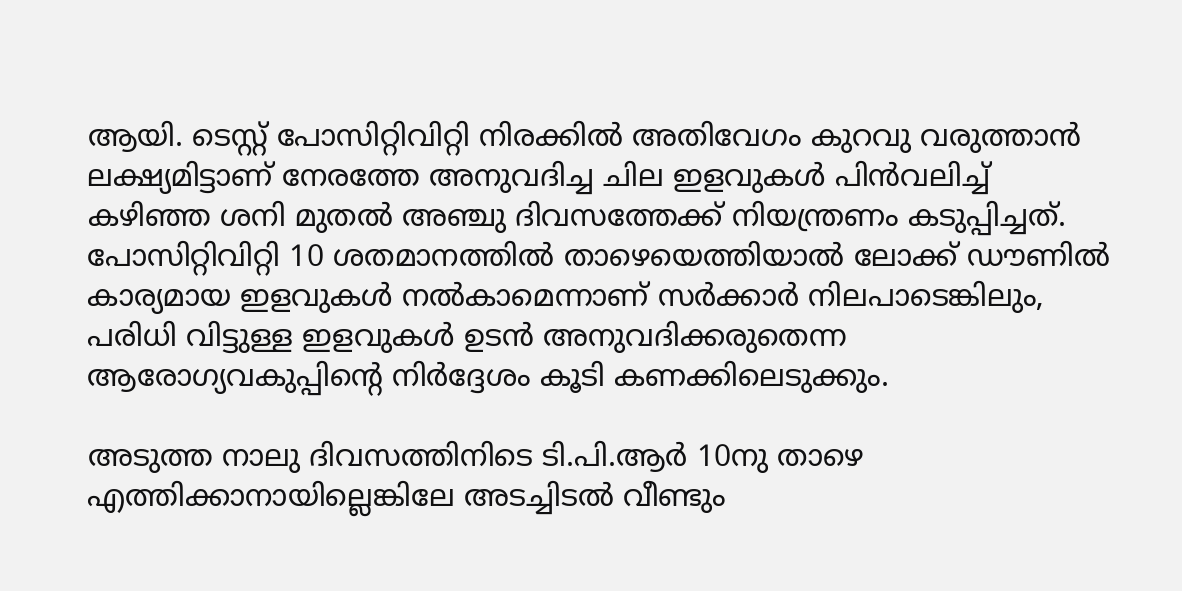ആയി. ടെസ്റ്റ് പോസിറ്റിവിറ്റി നിരക്കില്‍ അതിവേഗം കുറവു വരുത്താന്‍ ലക്ഷ്യമിട്ടാണ് നേരത്തേ അനുവദിച്ച ചില ഇളവുകള്‍ പിന്‍വലിച്ച്‌ കഴിഞ്ഞ ശനി മുതല്‍ അഞ്ചു ദിവസത്തേക്ക് നിയന്ത്രണം കടുപ്പിച്ചത്. പോസിറ്റിവിറ്റി 10 ശതമാനത്തില്‍ താഴെയെത്തിയാല്‍ ലോക്ക് ഡൗണില്‍ കാര്യമായ ഇളവുകള്‍ നല്‍കാമെന്നാണ് സര്‍ക്കാര്‍ നിലപാടെങ്കിലും, പരിധി വിട്ടുള്ള ഇളവുകള്‍ ഉടന്‍ അനുവദിക്കരുതെന്ന ആരോഗ്യവകുപ്പിന്റെ നിര്‍ദ്ദേശം കൂടി കണക്കിലെടുക്കും.

അടുത്ത നാലു ദിവസത്തിനിടെ ടി.പി.ആര്‍ 10നു താഴെ എത്തിക്കാനായില്ലെങ്കിലേ അടച്ചിടല്‍ വീണ്ടും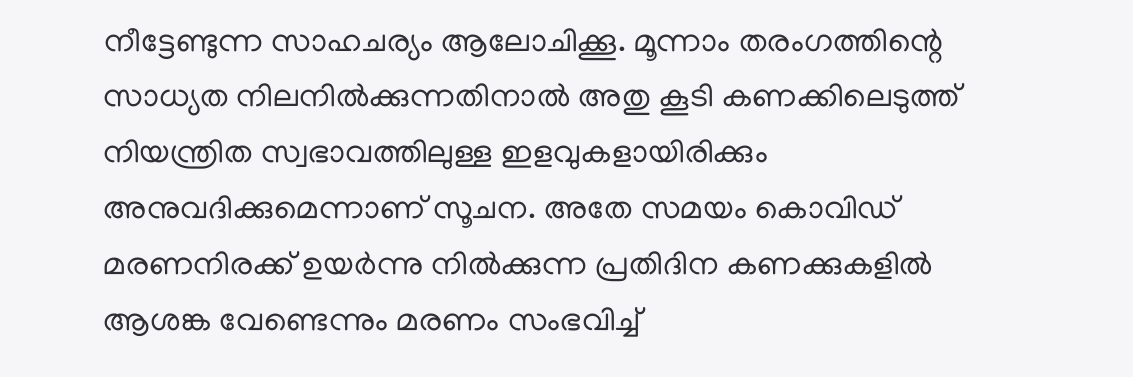നീട്ടേണ്ടുന്ന സാഹചര്യം ആലോചിക്കൂ. മൂന്നാം തരംഗത്തിന്റെ സാധ്യത നിലനില്‍ക്കുന്നതിനാല്‍ അതു കൂടി കണക്കിലെടുത്ത് നിയന്ത്രിത സ്വഭാവത്തിലുള്ള ഇളവുകളായിരിക്കും അനുവദിക്കുമെന്നാണ് സൂചന. അതേ സമയം കൊവിഡ് മരണനിരക്ക് ഉയര്‍ന്നു നില്‍ക്കുന്ന പ്രതിദിന കണക്കുകളില്‍ ആശങ്ക വേണ്ടെന്നും മരണം സംഭവിച്ച്‌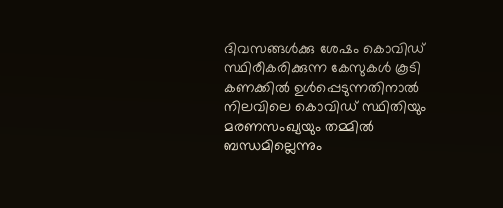ദിവസങ്ങള്‍ക്കു ശേഷം കൊവിഡ് സ്ഥിരീകരിക്കുന്ന കേസുകള്‍ കൂടി കണക്കില്‍ ഉള്‍പ്പെടുന്നതിനാല്‍ നിലവിലെ കൊവിഡ് സ്ഥിതിയും മരണസംഖ്യയും തമ്മില്‍ ബന്ധമില്ലെന്നും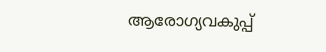ആരോഗ്യവകുപ്പ്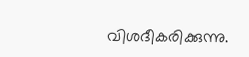വിശദീകരിക്കുന്നു.